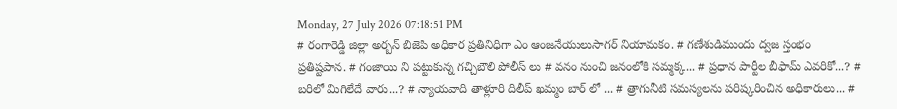Monday, 27 July 2026 07:18:51 PM
# రంగారెడ్డి జిల్లా అర్బన్ బిజెపి అధికార ప్రతినిధిగా ఎం ఆంజనేయులుసాగర్ నియామకం. # గణేశుడిముందు ద్వజ స్తంభం ప్రతిష్టపాన. # గంజాయి ని పట్టుకున్న గచ్చిబౌలి పోలీస్ లు # వనం నుంచి జనంలోకి సమ్మక్క... # ప్రధాన పార్టీల బీఫామ్ ఎవరికో...? # బరిలో మిగిలేదే వారు...? # న్యాయవాది తాళ్లూరి దిలీప్ ఖమ్మం బార్ లో ... # త్రాగునీటి సమస్యలను పరిష్కరించిన అధికారులు... #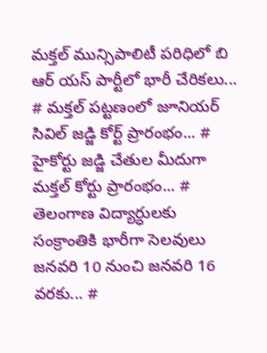మక్తల్ మున్సిపాలిటీ పరిధిలో బి ఆర్ యస్ పార్టీలో భారీ చేరికలు... # మక్తల్ పట్టణంలో జూనియర్ సివిల్ జడ్జి కోర్ట్ ప్రారంభం... # హైకోర్టు జడ్జి చేతుల మీదుగా మక్తల్ కోర్టు ప్రారంభం... # తెలంగాణ విద్యార్ధులకు సంక్రాంతికి భారీగా సెలవులు జనవరి 10 నుంచి జనవరి 16 వరకు... #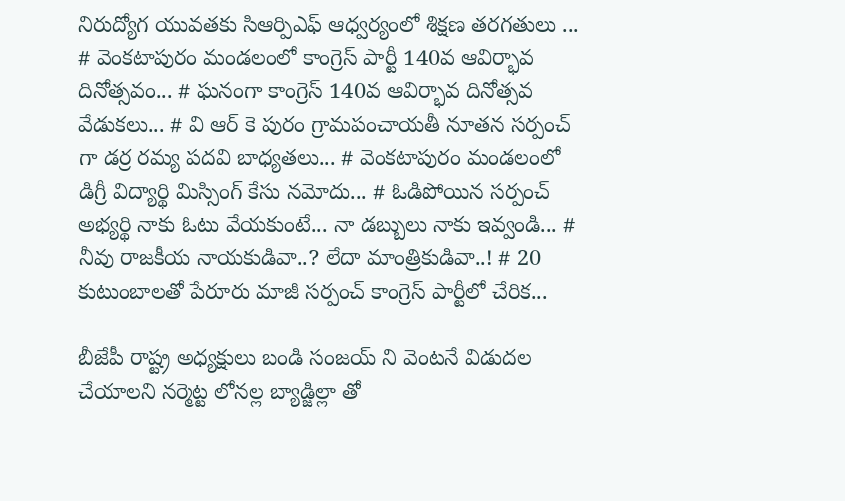నిరుద్యోగ యువతకు సిఆర్పిఎఫ్ ఆధ్వర్యంలో శిక్షణ తరగతులు ... # వెంకటాపురం మండలంలో కాంగ్రెస్ పార్టీ 140వ ఆవిర్భావ దినోత్సవం... # ఘనంగా కాంగ్రెస్ 140వ ఆవిర్భావ దినోత్సవ వేడుకలు... # వి ఆర్ కె పురం గ్రామపంచాయతీ నూతన సర్పంచ్ గా డర్ర రమ్య పదవి బాధ్యతలు... # వెంకటాపురం మండలంలో డిగ్రీ విద్యార్థి మిస్సింగ్ కేసు నమోదు... # ఓడిపోయిన సర్పంచ్ అభ్యర్థి నాకు ఓటు వేయకుంటే... నా డబ్బులు నాకు ఇవ్వండి... # నీవు రాజకీయ నాయకుడివా..? లేదా మాంత్రికుడివా..! # 20 కుటుంబాలతో పేరూరు మాజీ సర్పంచ్ కాంగ్రెస్ పార్టీలో చేరిక...

బీజేపీ రాష్ట్ర అధ్యక్షులు బండి సంజయ్ ని వెంటనే విడుదల చేయాలని నర్మెట్ట లోనల్ల బ్యాడ్జిల్లా తో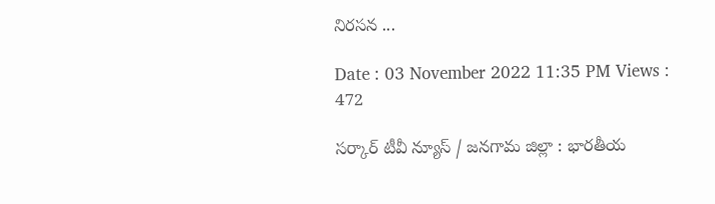నిరసన ...

Date : 03 November 2022 11:35 PM Views : 472

సర్కార్ టీవీ న్యూస్ / జనగామ జిల్లా : భారతీయ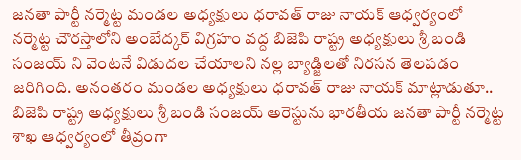జనతా పార్టీ నర్మెట్ట మండల అధ్యక్షులు ధరావత్ రాజు నాయక్ ఆధ్వర్యంలో నర్మెట్ట చౌరస్తాలోని అంబేద్కర్ విగ్రహం వద్ద బిజెపి రాష్ట్ర అధ్యక్షులు శ్రీ బండి సంజయ్ ని వెంటనే విడుదల చేయాలని నల్ల బ్యాడ్జిలతో నిరసన తెలపడం జరిగింది. అనంతరం మండల అధ్యక్షులు ధరావత్ రాజు నాయక్ మాట్లాడుతూ.. బిజెపి రాష్ట్ర అధ్యక్షులు శ్రీ బండి సంజయ్ అరెస్టును భారతీయ జనతా పార్టీ నర్మెట్ట శాఖ ఆధ్వర్యంలో తీవ్రంగా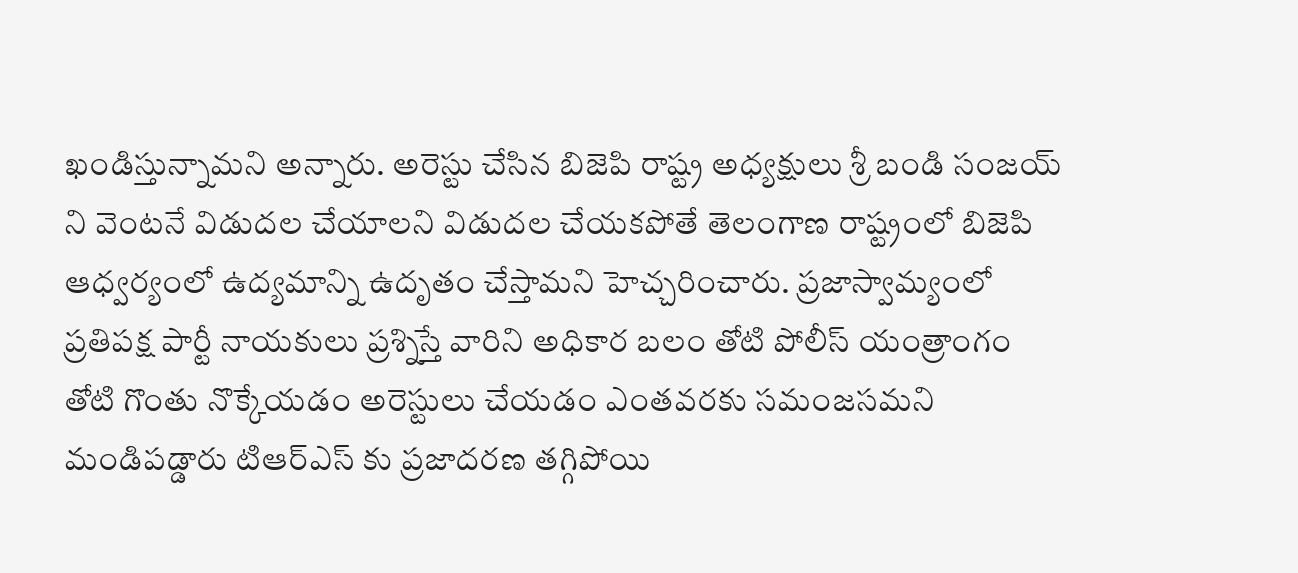ఖండిస్తున్నామని అన్నారు. అరెస్టు చేసిన బిజెపి రాష్ట్ర అధ్యక్షులు శ్రీ బండి సంజయ్ ని వెంటనే విడుదల చేయాలని విడుదల చేయకపోతే తెలంగాణ రాష్ట్రంలో బిజెపి ఆధ్వర్యంలో ఉద్యమాన్ని ఉదృతం చేస్తామని హెచ్చరించారు. ప్రజాస్వామ్యంలో ప్రతిపక్ష పార్టీ నాయకులు ప్రశ్నిస్తే వారిని అధికార బలం తోటి పోలీస్ యంత్రాంగం తోటి గొంతు నొక్కేయడం అరెస్టులు చేయడం ఎంతవరకు సమంజసమని మండిపడ్డారు టిఆర్ఎస్ కు ప్రజాదరణ తగ్గిపోయి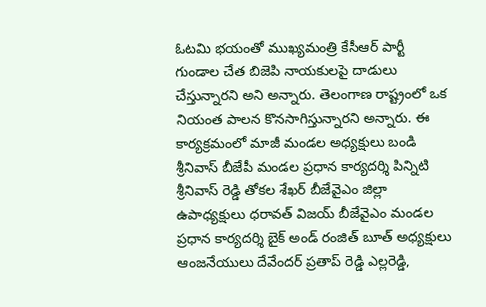ఓటమి భయంతో ముఖ్యమంత్రి కేసీఆర్ పార్టీ గుండాల చేత బిజెపి నాయకులపై దాడులు చేస్తున్నారని అని అన్నారు. తెలంగాణ రాష్ట్రంలో ఒక నియంత పాలన కొనసాగిస్తున్నారని అన్నారు. ఈ కార్యక్రమంలో మాజీ మండల అధ్యక్షులు బండి శ్రీనివాస్ బీజేపీ మండల ప్రధాన కార్యదర్శి పిన్నిటి శ్రీనివాస్ రెడ్డి తోకల శేఖర్ బీజేవైఎం జిల్లా ఉపాధ్యక్షులు ధరావత్ విజయ్ బీజేవైఎం మండల ప్రధాన కార్యదర్శి బైక్ అండ్ రంజిత్ బూత్ అధ్యక్షులు ఆంజనేయులు దేవేందర్ ప్రతాప్ రెడ్డి ఎల్లరెడ్డి,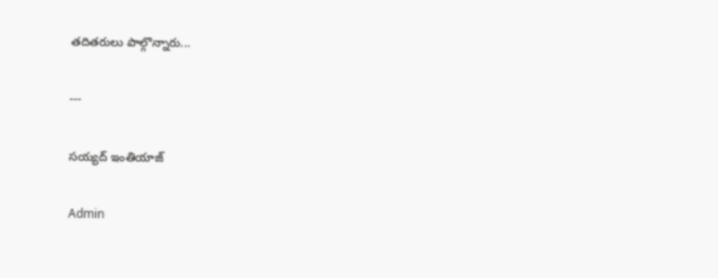తదితరులు పాల్గొన్నారు...

---

సయ్యద్ ఇంతియాజ్

Admin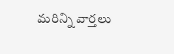మరిన్ని వార్తలు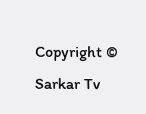Copyright © Sarkar Tv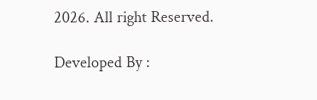2026. All right Reserved.

Developed By :